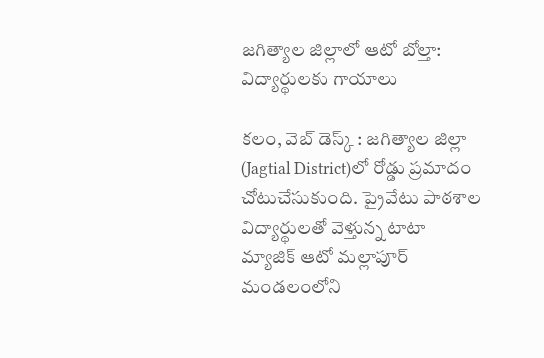జగిత్యాల జిల్లాలో ఆటో బోల్తా: విద్యార్థులకు గాయాలు

కలం, వెబ్ డెస్క్ : జగిత్యాల జిల్లా (Jagtial District)లో రోడ్డు ప్రమాదం చోటుచేసుకుంది. ప్రైవేటు పాఠశాల విద్యార్థులతో వెళ్తున్న టాటా మ్యాజిక్ ఆటో మల్లాపూర్ మండలంలోని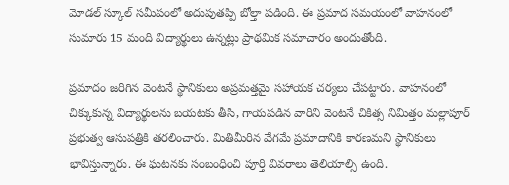మోడల్ స్కూల్ సమీపంలో అదుపుతప్పి బోల్తా పడింది. ఈ ప్రమాద సమయంలో వాహనంలో సుమారు 15 మంది విద్యార్థులు ఉన్నట్లు ప్రాథమిక సమాచారం అందుతోంది.

ప్రమాదం జరిగిన వెంటనే స్థానికులు అప్రమత్తమై సహాయక చర్యలు చేపట్టారు. వాహనంలో చిక్కుకున్న విద్యార్థులను బయటకు తీసి, గాయపడిన వారిని వెంటనే చికిత్స నిమిత్తం మల్లాపూర్ ప్రభుత్వ ఆసుపత్రికి తరలించారు. మితిమీరిన వేగమే ప్రమాదానికి కారణమని స్థానికులు భావిస్తున్నారు. ఈ ఘటనకు సంబంధించి పూర్తి వివరాలు తెలియాల్సి ఉంది.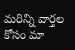మ‌రిన్ని వార్త‌ల కోసం మా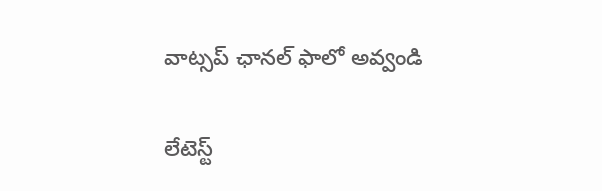వాట్స‌ప్ ఛాన‌ల్ ఫాలో అవ్వండి

లేటెస్ట్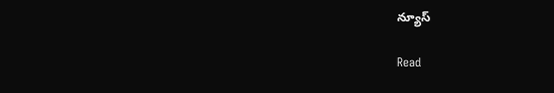న్యూస్‌

Read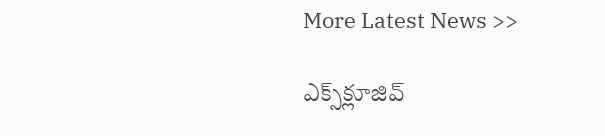More Latest News >>

ఎక్స్‌క్లూజివ్‌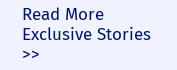Read More Exclusive Stories >>